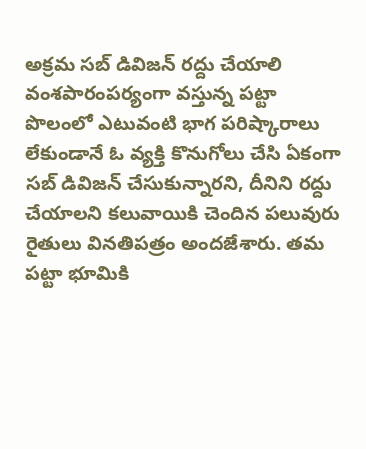అక్రమ సబ్ డివిజన్ రద్దు చేయాలి
వంశపారంపర్యంగా వస్తున్న పట్టా పొలంలో ఎటువంటి భాగ పరిష్కారాలు లేకుండానే ఓ వ్యక్తి కొనుగోలు చేసి ఏకంగా సబ్ డివిజన్ చేసుకున్నారని, దీనిని రద్దు చేయాలని కలువాయికి చెందిన పలువురు రైతులు వినతిపత్రం అందజేశారు. తమ పట్టా భూమికి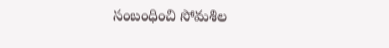సంబంధించి సోమశిల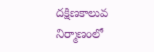దక్షిణకాలువ నిర్మాణంలో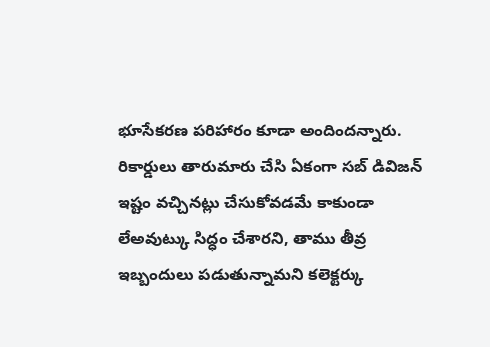భూసేకరణ పరిహారం కూడా అందిందన్నారు. రికార్డులు తారుమారు చేసి ఏకంగా సబ్ డివిజన్ ఇష్టం వచ్చినట్లు చేసుకోవడమే కాకుండా లేఅవుట్కు సిద్ధం చేశారని, తాము తీవ్ర ఇబ్బందులు పడుతున్నామని కలెక్టర్కు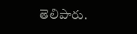తెలిపారు.